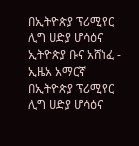በኢትዮጵያ ፕሪሚየር ሊግ ሀድያ ሆሳዕና ኢትዮጵያ ቡና አሸነፈ - ኢዜአ አማርኛ
በኢትዮጵያ ፕሪሚየር ሊግ ሀድያ ሆሳዕና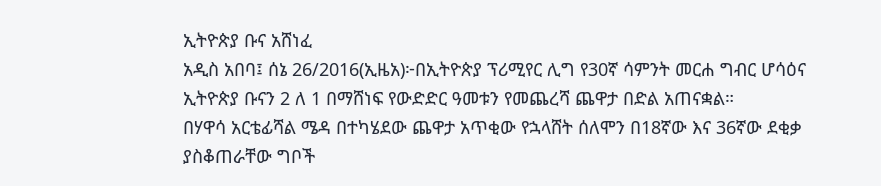ኢትዮጵያ ቡና አሸነፈ
አዲስ አበባ፤ ሰኔ 26/2016(ኢዜአ)፦በኢትዮጵያ ፕሪሚየር ሊግ የ30ኛ ሳምንት መርሐ ግብር ሆሳዕና ኢትዮጵያ ቡናን 2 ለ 1 በማሸነፍ የውድድር ዓመቱን የመጨረሻ ጨዋታ በድል አጠናቋል።
በሃዋሳ አርቴፊሻል ሜዳ በተካሄደው ጨዋታ አጥቂው የኋላሸት ሰለሞን በ18ኛው እና 36ኛው ደቂቃ ያስቆጠራቸው ግቦች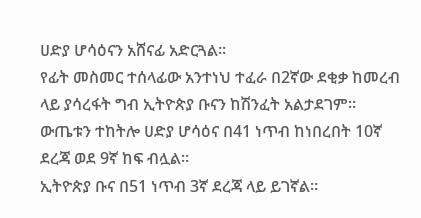ሀድያ ሆሳዕናን አሸናፊ አድርጓል።
የፊት መስመር ተሰላፊው አንተነህ ተፈራ በ2ኛው ደቂቃ ከመረብ ላይ ያሳረፋት ግብ ኢትዮጵያ ቡናን ከሽንፈት አልታደገም።
ውጤቱን ተከትሎ ሀድያ ሆሳዕና በ41 ነጥብ ከነበረበት 10ኛ ደረጃ ወደ 9ኛ ከፍ ብሏል።
ኢትዮጵያ ቡና በ51 ነጥብ 3ኛ ደረጃ ላይ ይገኛል።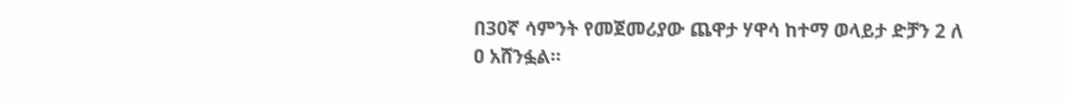በ30ኛ ሳምንት የመጀመሪያው ጨዋታ ሃዋሳ ከተማ ወላይታ ድቻን 2 ለ ዐ አሸንፏል።